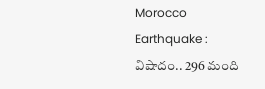Morocco Earthquake : విషాదం.. 296 మంది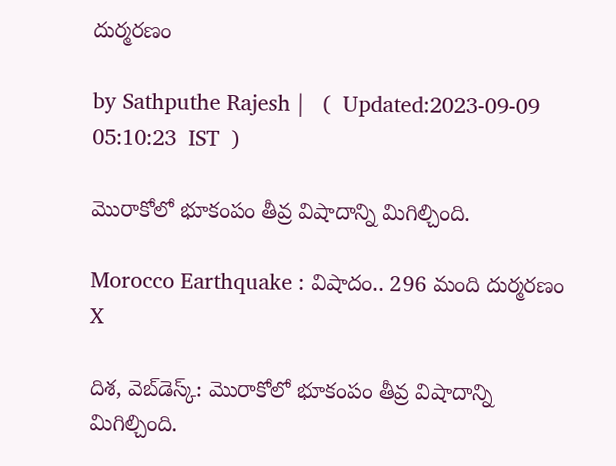దుర్మరణం

by Sathputhe Rajesh |   (  Updated:2023-09-09 05:10:23  IST  )

మొరాకోలో భూకంపం తీవ్ర విషాదాన్ని మిగిల్చింది.

Morocco Earthquake : విషాదం.. 296 మంది దుర్మరణం
X

దిశ, వెబ్‌డెస్క్: మొరాకోలో భూకంపం తీవ్ర విషాదాన్ని మిగిల్చింది.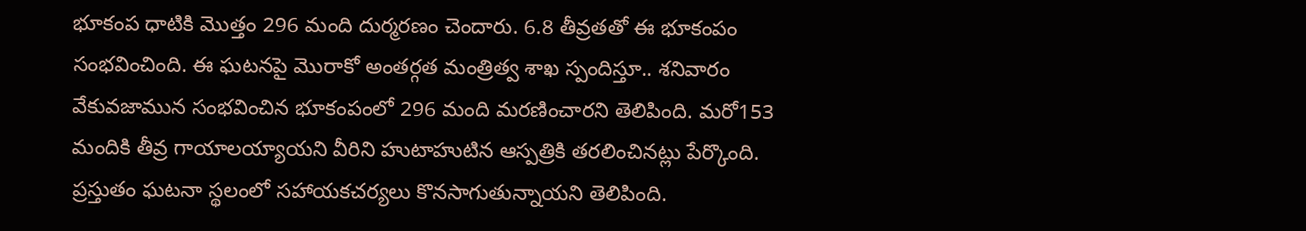భూకంప ధాటికి మొత్తం 296 మంది దుర్మరణం చెందారు. 6.8 తీవ్రతతో ఈ భూకంపం సంభవించింది. ఈ ఘటనపై మొరాకో అంతర్గత మంత్రిత్వ శాఖ స్పందిస్తూ.. శనివారం వేకువజామున సంభవించిన భూకంపంలో 296 మంది మరణించారని తెలిపింది. మరో153 మందికి తీవ్ర గాయాలయ్యాయని వీరిని హుటాహుటిన ఆస్పత్రికి తరలించినట్లు పేర్కొంది. ప్రస్తుతం ఘటనా స్థలంలో సహాయకచర్యలు కొనసాగుతున్నాయని తెలిపింది.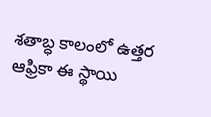శతాబ్ధ కాలంలో ఉత్తర ఆఫ్రికా ఈ స్థాయి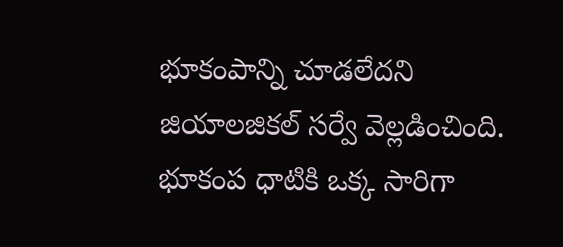భూకంపాన్ని చూడలేదని జియాలజికల్ సర్వే వెల్లడించింది. భూకంప ధాటికి ఒక్క సారిగా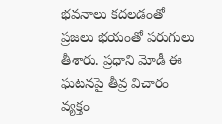భవనాలు కదలడంతో ప్రజలు భయంతో పరుగులు తీశారు. ప్రధాని మోడీ ఈ ఘటనపై తీవ్ర విచారం వ్యక్తం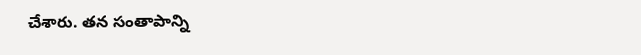చేశారు. తన సంతాపాన్ని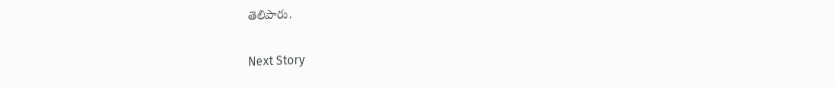తెలిపారు.

Next Story